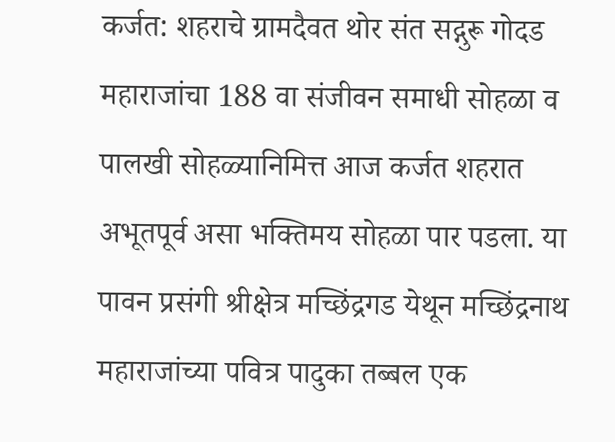कर्जत: शहराचे ग्रामदैवत थोर संत सद्गुरू गोदड महाराजांचा 188 वा संजीवन समाधी सोहळा व पालखी सोहळ्यानिमित्त आज कर्जत शहरात अभूतपूर्व असा भक्तिमय सोहळा पार पडला. या पावन प्रसंगी श्रीक्षेत्र मच्छिंद्रगड येथून मच्छिंद्रनाथ महाराजांच्या पवित्र पादुका तब्बल एक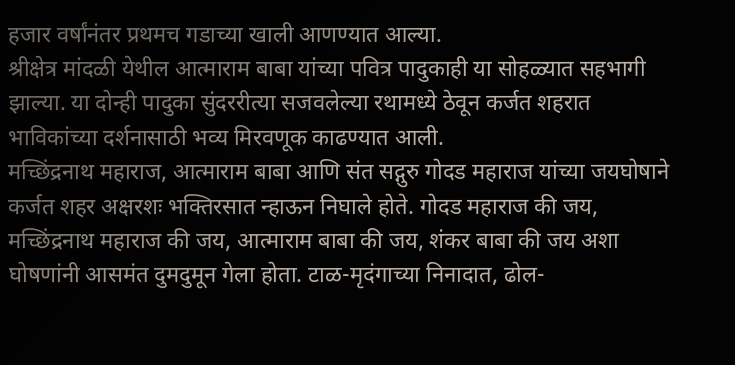हजार वर्षांनंतर प्रथमच गडाच्या खाली आणण्यात आल्या.
श्रीक्षेत्र मांदळी येथील आत्माराम बाबा यांच्या पवित्र पादुकाही या सोहळ्यात सहभागी झाल्या. या दोन्ही पादुका सुंदररीत्या सजवलेल्या रथामध्ये ठेवून कर्जत शहरात भाविकांच्या दर्शनासाठी भव्य मिरवणूक काढण्यात आली.
मच्छिंद्रनाथ महाराज, आत्माराम बाबा आणि संत सद्गुरु गोदड महाराज यांच्या जयघोषाने कर्जत शहर अक्षरशः भक्तिरसात न्हाऊन निघाले होते. गोदड महाराज की जय, मच्छिंद्रनाथ महाराज की जय, आत्माराम बाबा की जय, शंकर बाबा की जय अशा घोषणांनी आसमंत दुमदुमून गेला होता. टाळ-मृदंगाच्या निनादात, ढोल-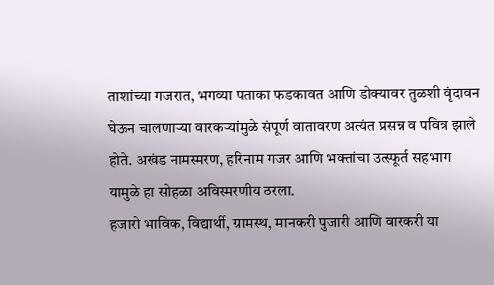ताशांच्या गजरात, भगव्या पताका फडकावत आणि डोक्यावर तुळशी वृंदावन घेऊन चालणाऱ्या वारकऱ्यांमुळे संपूर्ण वातावरण अत्यंत प्रसन्न व पवित्र झाले होते. अखंड नामस्मरण, हरिनाम गजर आणि भक्तांचा उत्स्फूर्त सहभाग यामुळे हा सोहळा अविस्मरणीय ठरला.
हजारो भाविक, विद्यार्थी, ग्रामस्थ, मानकरी पुजारी आणि वारकरी या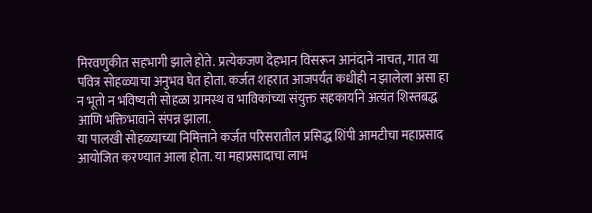मिरवणुकीत सहभागी झाले होते. प्रत्येकजण देहभान विसरून आनंदाने नाचत, गात या पवित्र सोहळ्याचा अनुभव घेत होता. कर्जत शहरात आजपर्यंत कधीही न झालेला असा हा न भूतो न भविष्यती सोहळा ग्रामस्थ व भाविकांच्या संयुक्त सहकार्याने अत्यंत शिस्तबद्ध आणि भक्तिभावाने संपन्न झाला.
या पालखी सोहळ्याच्या निमित्ताने कर्जत परिसरातील प्रसिद्ध शिंपी आमटीचा महाप्रसाद आयोजित करण्यात आला होता. या महाप्रसादाचा लाभ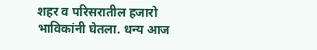शहर व परिसरातील हजारो भाविकांनी घेतला. धन्य आज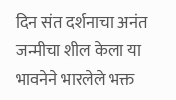दिन संत दर्शनाचा अनंत जन्मीचा शील केला या भावनेने भारलेले भक्त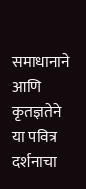समाधानाने आणि कृतज्ञतेने या पवित्र दर्शनाचा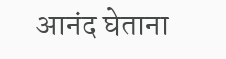आनंद घेताना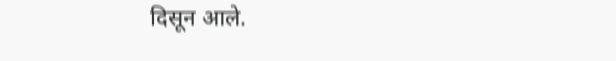दिसून आले.